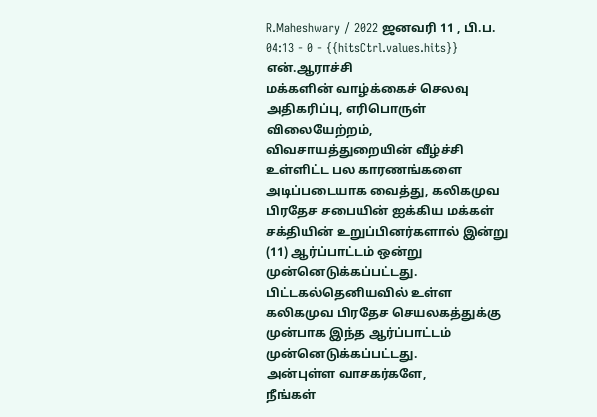R.Maheshwary / 2022 ஜனவரி 11 , பி.ப. 04:13 - 0 - {{hitsCtrl.values.hits}}
என்.ஆராச்சி
மக்களின் வாழ்க்கைச் செலவு அதிகரிப்பு, எரிபொருள் விலையேற்றம், விவசாயத்துறையின் வீழ்ச்சி உள்ளிட்ட பல காரணங்களை அடிப்படையாக வைத்து, கலிகமுவ பிரதேச சபையின் ஐக்கிய மக்கள் சக்தியின் உறுப்பினர்களால் இன்று (11) ஆர்ப்பாட்டம் ஒன்று முன்னெடுக்கப்பட்டது.
பிட்டகல்தெனியவில் உள்ள கலிகமுவ பிரதேச செயலகத்துக்கு முன்பாக இந்த ஆர்ப்பாட்டம் முன்னெடுக்கப்பட்டது.
அன்புள்ள வாசகர்களே,
நீங்கள்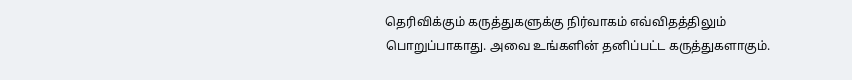தெரிவிக்கும் கருத்துகளுக்கு நிர்வாகம் எவ்விதத்திலும் பொறுப்பாகாது. அவை உங்களின் தனிப்பட்ட கருத்துகளாகும்.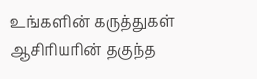உங்களின் கருத்துகள் ஆசிரியரின் தகுந்த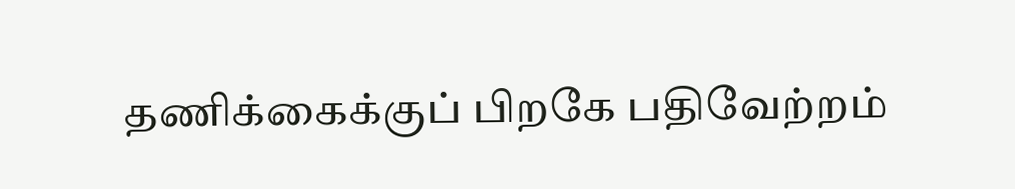தணிக்கைக்குப் பிறகே பதிவேற்றம்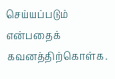செய்யப்படும் என்பதைக் கவனத்திற்கொள்க.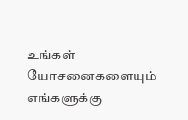உங்கள் யோசனைகளையும் எங்களுக்கு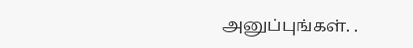அனுப்புங்கள். .